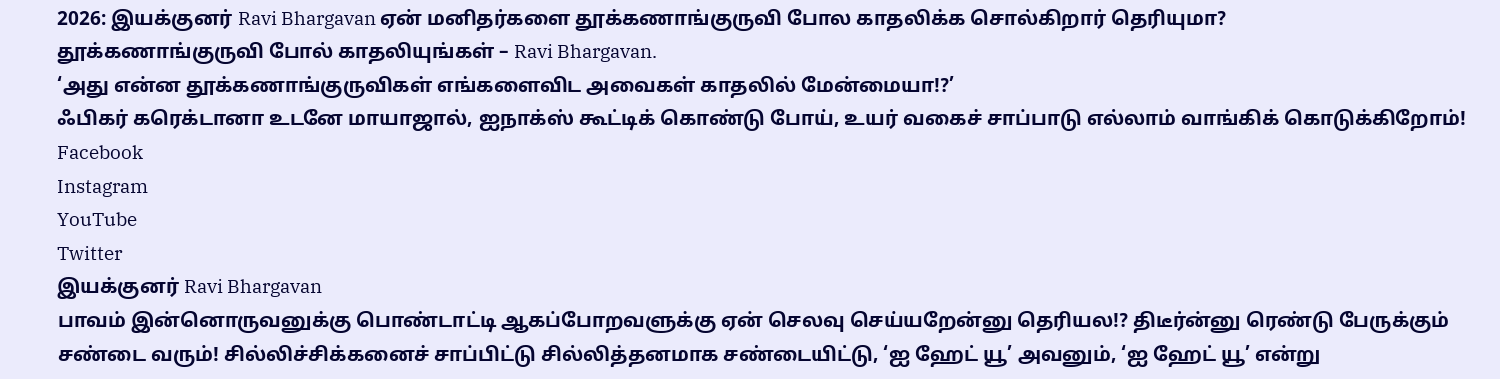2026: இயக்குனர் Ravi Bhargavan ஏன் மனிதர்களை தூக்கணாங்குருவி போல காதலிக்க சொல்கிறார் தெரியுமா?
தூக்கணாங்குருவி போல் காதலியுங்கள் – Ravi Bhargavan.
‘அது என்ன தூக்கணாங்குருவிகள் எங்களைவிட அவைகள் காதலில் மேன்மையா!?’
ஃபிகர் கரெக்டானா உடனே மாயாஜால், ஐநாக்ஸ் கூட்டிக் கொண்டு போய், உயர் வகைச் சாப்பாடு எல்லாம் வாங்கிக் கொடுக்கிறோம்!
Facebook
Instagram
YouTube
Twitter
இயக்குனர் Ravi Bhargavan
பாவம் இன்னொருவனுக்கு பொண்டாட்டி ஆகப்போறவளுக்கு ஏன் செலவு செய்யறேன்னு தெரியல!? திடீர்ன்னு ரெண்டு பேருக்கும் சண்டை வரும்! சில்லிச்சிக்கனைச் சாப்பிட்டு சில்லித்தனமாக சண்டையிட்டு, ‘ஐ ஹேட் யூ’ அவனும், ‘ஐ ஹேட் யூ’ என்று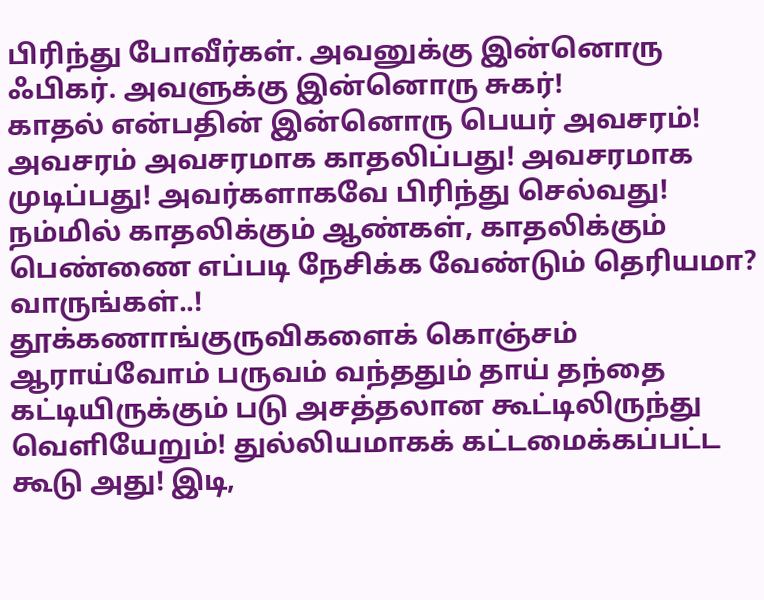பிரிந்து போவீர்கள். அவனுக்கு இன்னொரு ஃபிகர். அவளுக்கு இன்னொரு சுகர்!
காதல் என்பதின் இன்னொரு பெயர் அவசரம்! அவசரம் அவசரமாக காதலிப்பது! அவசரமாக முடிப்பது! அவர்களாகவே பிரிந்து செல்வது!
நம்மில் காதலிக்கும் ஆண்கள், காதலிக்கும் பெண்ணை எப்படி நேசிக்க வேண்டும் தெரியமா? வாருங்கள்..!
தூக்கணாங்குருவிகளைக் கொஞ்சம் ஆராய்வோம் பருவம் வந்ததும் தாய் தந்தை கட்டியிருக்கும் படு அசத்தலான கூட்டிலிருந்து வெளியேறும்! துல்லியமாகக் கட்டமைக்கப்பட்ட கூடு அது! இடி,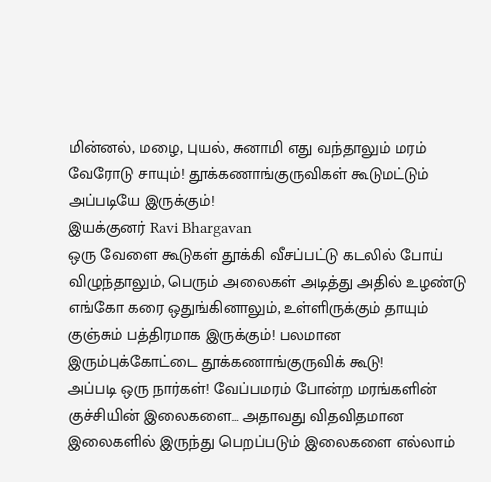மின்னல், மழை, புயல், சுனாமி எது வந்தாலும் மரம் வேரோடு சாயும்! தூக்கணாங்குருவிகள் கூடுமட்டும் அப்படியே இருக்கும்!
இயக்குனர் Ravi Bhargavan
ஒரு வேளை கூடுகள் தூக்கி வீசப்பட்டு கடலில் போய் விழுந்தாலும், பெரும் அலைகள் அடித்து அதில் உழண்டு எங்கோ கரை ஒதுங்கினாலும், உள்ளிருக்கும் தாயும் குஞ்சும் பத்திரமாக இருக்கும்! பலமான இரும்புக்கோட்டை தூக்கணாங்குருவிக் கூடு!
அப்படி ஒரு நார்கள்! வேப்பமரம் போன்ற மரங்களின் குச்சியின் இலைகளை… அதாவது விதவிதமான இலைகளில் இருந்து பெறப்படும் இலைகளை எல்லாம்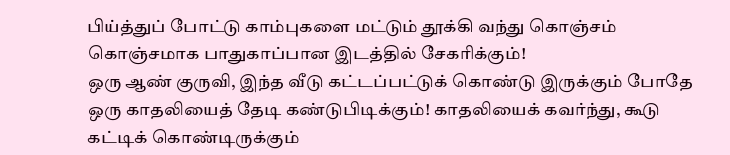பிய்த்துப் போட்டு காம்புகளை மட்டும் தூக்கி வந்து கொஞ்சம் கொஞ்சமாக பாதுகாப்பான இடத்தில் சேகரிக்கும்!
ஒரு ஆண் குருவி, இந்த வீடு கட்டப்பட்டுக் கொண்டு இருக்கும் போதே ஒரு காதலியைத் தேடி கண்டுபிடிக்கும்! காதலியைக் கவர்ந்து, கூடு கட்டிக் கொண்டிருக்கும்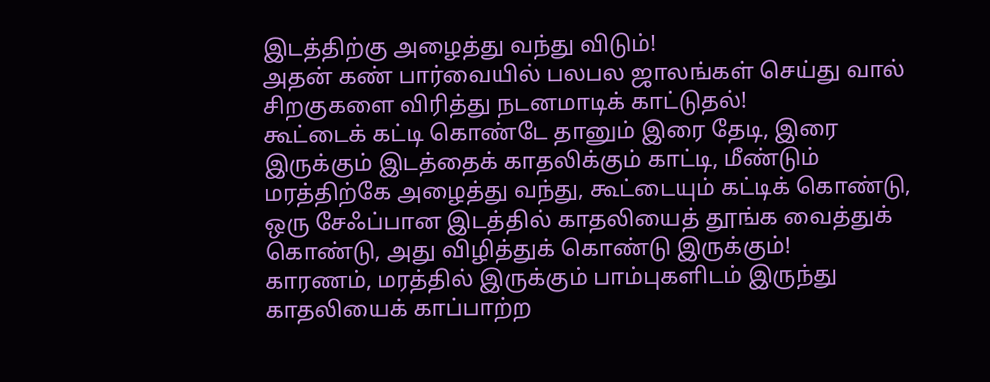இடத்திற்கு அழைத்து வந்து விடும்!
அதன் கண் பார்வையில் பலபல ஜாலங்கள் செய்து வால் சிறகுகளை விரித்து நடனமாடிக் காட்டுதல்!
கூட்டைக் கட்டி கொண்டே தானும் இரை தேடி, இரை இருக்கும் இடத்தைக் காதலிக்கும் காட்டி, மீண்டும் மரத்திற்கே அழைத்து வந்து, கூட்டையும் கட்டிக் கொண்டு, ஒரு சேஃப்பான இடத்தில் காதலியைத் தூங்க வைத்துக் கொண்டு, அது விழித்துக் கொண்டு இருக்கும்!
காரணம், மரத்தில் இருக்கும் பாம்புகளிடம் இருந்து காதலியைக் காப்பாற்ற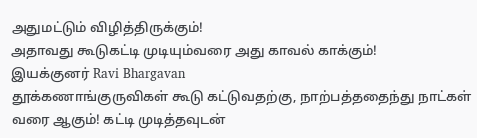அதுமட்டும் விழித்திருக்கும்!
அதாவது கூடுகட்டி முடியும்வரை அது காவல் காக்கும்!
இயக்குனர் Ravi Bhargavan
தூக்கணாங்குருவிகள் கூடு கட்டுவதற்கு, நாற்பத்ததைந்து நாட்கள் வரை ஆகும்! கட்டி முடித்தவுடன்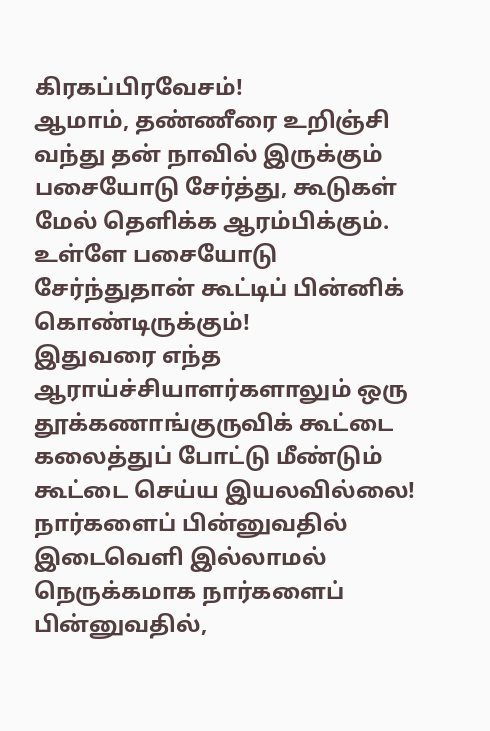கிரகப்பிரவேசம்!
ஆமாம், தண்ணீரை உறிஞ்சி வந்து தன் நாவில் இருக்கும் பசையோடு சேர்த்து, கூடுகள் மேல் தெளிக்க ஆரம்பிக்கும். உள்ளே பசையோடு சேர்ந்துதான் கூட்டிப் பின்னிக் கொண்டிருக்கும்!
இதுவரை எந்த ஆராய்ச்சியாளர்களாலும் ஒரு தூக்கணாங்குருவிக் கூட்டை கலைத்துப் போட்டு மீண்டும் கூட்டை செய்ய இயலவில்லை!
நார்களைப் பின்னுவதில் இடைவெளி இல்லாமல் நெருக்கமாக நார்களைப் பின்னுவதில்,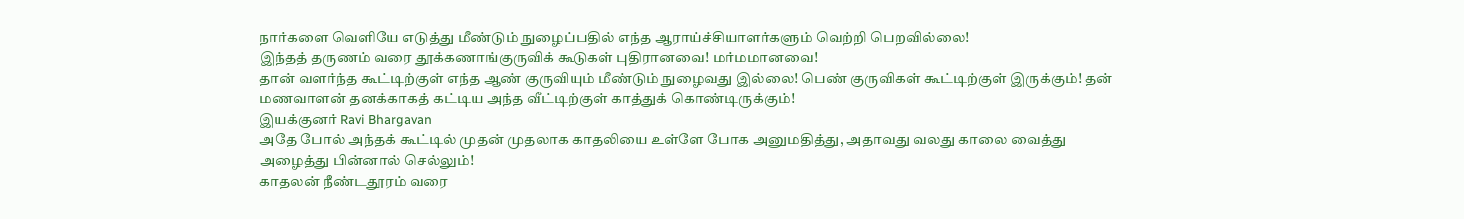நார்களை வெளியே எடுத்து மீண்டும் நுழைப்பதில் எந்த ஆராய்ச்சியாளர்களும் வெற்றி பெறவில்லை!
இந்தத் தருணம் வரை தூக்கணாங்குருவிக் கூடுகள் புதிரானவை! மர்மமானவை!
தான் வளர்ந்த கூட்டிற்குள் எந்த ஆண் குருவியும் மீண்டும் நுழைவது இல்லை! பெண் குருவிகள் கூட்டிற்குள் இருக்கும்! தன் மணவாளன் தனக்காகத் கட்டிய அந்த வீட்டிற்குள் காத்துக் கொண்டிருக்கும்!
இயக்குனர் Ravi Bhargavan
அதே போல் அந்தக் கூட்டில் முதன் முதலாக காதலியை உள்ளே போக அனுமதித்து, அதாவது வலது காலை வைத்து அழைத்து பின்னால் செல்லும்!
காதலன் நீண்டதூரம் வரை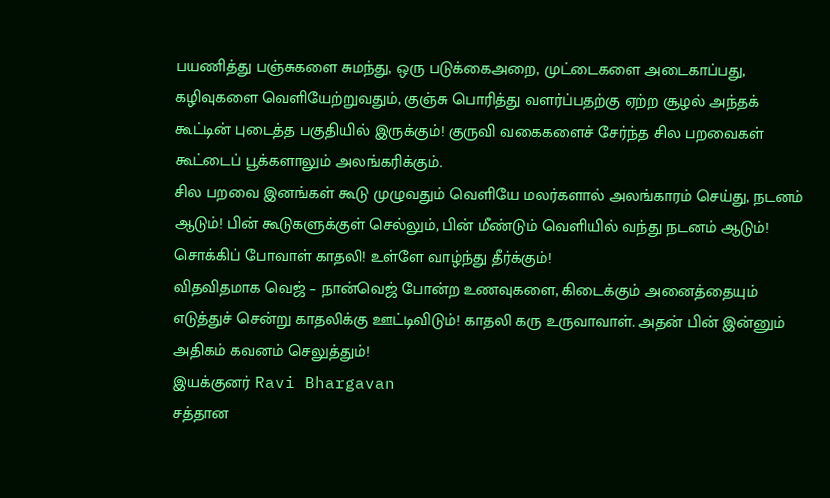பயணித்து பஞ்சுகளை சுமந்து, ஒரு படுக்கைஅறை, முட்டைகளை அடைகாப்பது, கழிவுகளை வெளியேற்றுவதும், குஞ்சு பொரித்து வளர்ப்பதற்கு ஏற்ற சூழல் அந்தக் கூட்டின் புடைத்த பகுதியில் இருக்கும்! குருவி வகைகளைச் சேர்ந்த சில பறவைகள் கூட்டைப் பூக்களாலும் அலங்கரிக்கும்.
சில பறவை இனங்கள் கூடு முழுவதும் வெளியே மலர்களால் அலங்காரம் செய்து, நடனம் ஆடும்! பின் கூடுகளுக்குள் செல்லும், பின் மீண்டும் வெளியில் வந்து நடனம் ஆடும்! சொக்கிப் போவாள் காதலி! உள்ளே வாழ்ந்து தீர்க்கும்!
விதவிதமாக வெஜ் – நான்வெஜ் போன்ற உணவுகளை, கிடைக்கும் அனைத்தையும் எடுத்துச் சென்று காதலிக்கு ஊட்டிவிடும்! காதலி கரு உருவாவாள். அதன் பின் இன்னும் அதிகம் கவனம் செலுத்தும்!
இயக்குனர் Ravi Bhargavan
சத்தான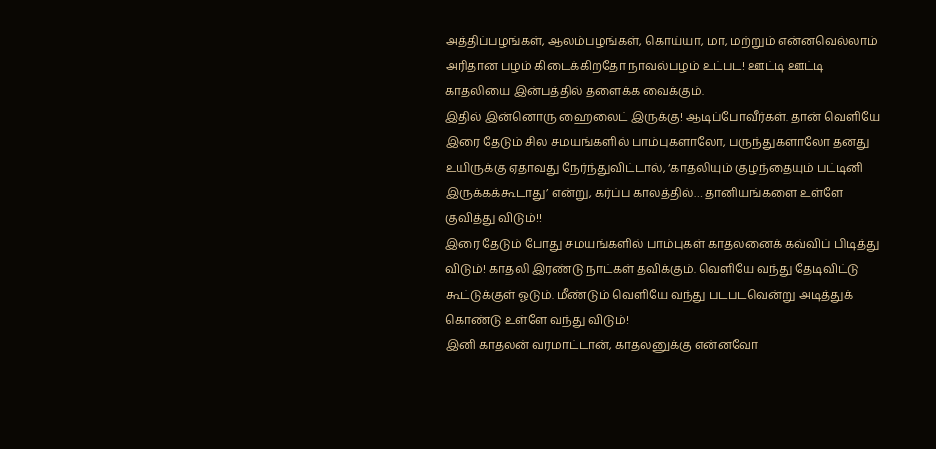அத்திப்பழங்கள், ஆலம்பழங்கள், கொய்யா, மா, மற்றும் என்னவெல்லாம் அரிதான பழம் கிடைக்கிறதோ நாவல்பழம் உட்பட! ஊட்டி ஊட்டி காதலியை இன்பத்தில் தளைக்க வைக்கும்.
இதில் இன்னொரு ஹைலைட் இருக்கு! ஆடிப்போவீர்கள். தான் வெளியே இரை தேடும் சில சமயங்களில் பாம்புகளாலோ, பருந்துகளாலோ தனது உயிருக்கு ஏதாவது நேர்ந்துவிட்டால், ‘காதலியும் குழந்தையும் பட்டினி இருக்கக்கூடாது’ என்று, கர்ப்ப காலத்தில்… தானியங்களை உள்ளே குவித்து விடும்!!
இரை தேடும் போது சமயங்களில் பாம்புகள் காதலனைக் கவ்விப் பிடித்து விடும்! காதலி இரண்டு நாட்கள் தவிக்கும். வெளியே வந்து தேடிவிட்டு கூட்டுக்குள் ஓடும். மீண்டும் வெளியே வந்து படபடவென்று அடித்துக் கொண்டு உள்ளே வந்து விடும்!
இனி காதலன் வரமாட்டான், காதலனுக்கு என்னவோ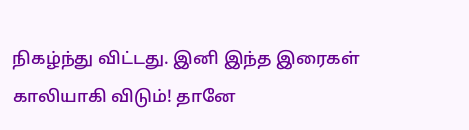நிகழ்ந்து விட்டது. இனி இந்த இரைகள் காலியாகி விடும்! தானே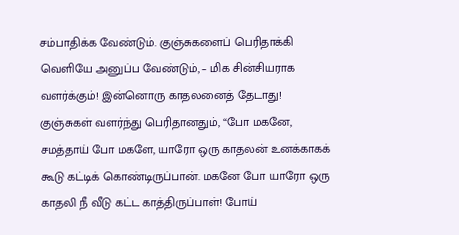சம்பாதிக்க வேண்டும். குஞ்சுகளைப் பெரிதாக்கி வெளியே அனுப்ப வேண்டும், – மிக சின்சியராக வளர்க்கும்! இன்னொரு காதலனைத் தேடாது!
குஞ்சுகள் வளர்ந்து பெரிதானதும், “போ மகனே, சமத்தாய் போ மகளே, யாரோ ஒரு காதலன் உனக்காகக் கூடு கட்டிக் கொண்டிருப்பான். மகனே போ யாரோ ஒரு காதலி நீ வீடு கட்ட காத்திருப்பாள்! போய்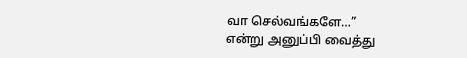வா செல்வங்களே…”
என்று அனுப்பி வைத்து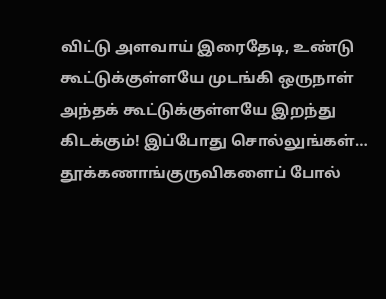விட்டு அளவாய் இரைதேடி, உண்டு கூட்டுக்குள்ளயே முடங்கி ஒருநாள் அந்தக் கூட்டுக்குள்ளயே இறந்து கிடக்கும்! இப்போது சொல்லுங்கள்…
தூக்கணாங்குருவிகளைப் போல்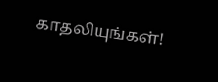காதலியுங்கள்!